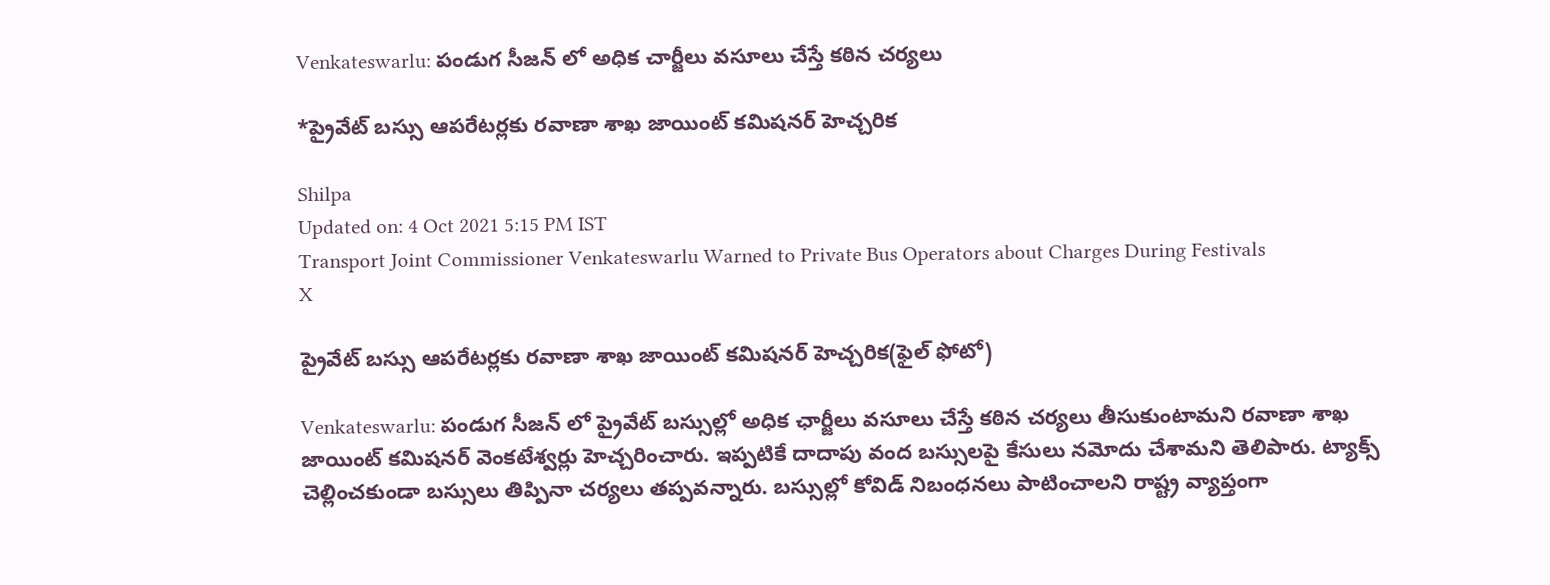Venkateswarlu: పండుగ సీజన్ లో అధిక చార్జీలు వసూలు చేస్తే కఠిన చర్యలు

*ప్రైవేట్ బస్సు ఆపరేటర్లకు రవాణా శాఖ జాయింట్ కమిషనర్ హెచ్చరిక

Shilpa
Updated on: 4 Oct 2021 5:15 PM IST
Transport Joint Commissioner Venkateswarlu Warned to Private Bus Operators about Charges During Festivals
X

ప్రైవేట్ బస్సు ఆపరేటర్లకు రవాణా శాఖ జాయింట్ కమిషనర్ హెచ్చరిక(ఫైల్ ఫోటో)

Venkateswarlu: పండుగ సీజన్ లో ప్రైవేట్ బస్సుల్లో అధిక ఛార్జీలు వసూలు చేస్తే కఠిన చర్యలు తీసుకుంటామని రవాణా శాఖ జాయింట్ కమిషనర్ వెంకటేశ్వర్లు హెచ్చరించారు. ఇప్పటికే దాదాపు వంద బస్సులపై కేసులు నమోదు చేశామని తెలిపారు. ట్యాక్స్ చెల్లించకుండా బస్సులు తిప్పినా చర్యలు తప్పవన్నారు. బస్సుల్లో కోవిడ్ నిబంధనలు పాటించాలని రాష్ట్ర వ్యాప్తంగా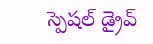స్పెషల్ డ్రైవ్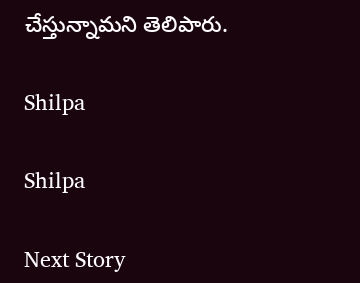చేస్తున్నామని తెలిపారు.

Shilpa

Shilpa

Next Story